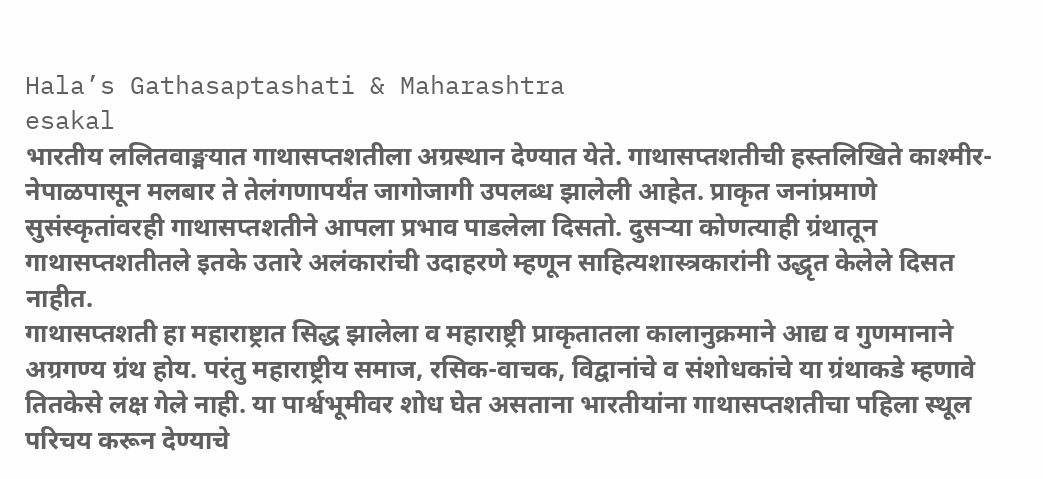Hala’s Gathasaptashati & Maharashtra
esakal
भारतीय ललितवाङ्मयात गाथासप्तशतीला अग्रस्थान देण्यात येते. गाथासप्तशतीची हस्तलिखिते काश्मीर-नेपाळपासून मलबार ते तेलंगणापर्यंत जागोजागी उपलब्ध झालेली आहेत. प्राकृत जनांप्रमाणे सुसंस्कृतांवरही गाथासप्तशतीने आपला प्रभाव पाडलेला दिसतो. दुसऱ्या कोणत्याही ग्रंथातून गाथासप्तशतीतले इतके उतारे अलंकारांची उदाहरणे म्हणून साहित्यशास्त्रकारांनी उद्धृत केलेले दिसत नाहीत.
गाथासप्तशती हा महाराष्ट्रात सिद्ध झालेला व महाराष्ट्री प्राकृतातला कालानुक्रमाने आद्य व गुणमानाने अग्रगण्य ग्रंथ होय. परंतु महाराष्ट्रीय समाज, रसिक-वाचक, विद्वानांचे व संशोधकांचे या ग्रंथाकडे म्हणावे तितकेसे लक्ष गेले नाही. या पार्श्वभूमीवर शोध घेत असताना भारतीयांना गाथासप्तशतीचा पहिला स्थूल परिचय करून देण्याचे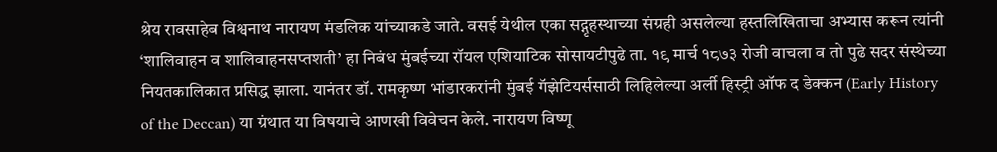श्रेय रावसाहेब विश्वनाथ नारायण मंडलिक यांच्याकडे जाते. वसई येथील एका सद्गृहस्थाच्या संग्रही असलेल्या हस्तलिखिताचा अभ्यास करून त्यांनी ‘शालिवाहन व शालिवाहनसप्तशती’ हा निबंध मुंबईच्या रॉयल एशियाटिक सोसायटीपुढे ता. १९ मार्च १८७३ रोजी वाचला व तो पुढे सदर संस्थेच्या नियतकालिकात प्रसिद्ध झाला. यानंतर डॉ. रामकृष्ण भांडारकरांनी मुंबई गॅझेटियर्ससाठी लिहिलेल्या अर्ली हिस्ट्री ऑफ द डेक्कन (Early History of the Deccan) या ग्रंथात या विषयाचे आणखी विवेचन केले. नारायण विष्णू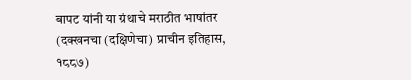बापट यांनी या ग्रंथाचे मराठीत भाषांतर (दक्खनचा (दक्षिणेचा) प्राचीन इतिहास, १८८७)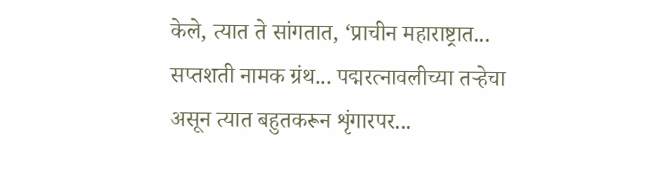केले, त्यात ते सांगतात, ‘प्राचीन महाराष्ट्रात... सप्तशती नामक ग्रंथ... पद्मरत्नावलीच्या तऱ्हेचा असून त्यात बहुतकरून शृंगारपर...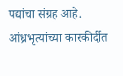पद्यांचा संग्रह आहे. आंध्रभृत्यांच्या कारकीर्दीत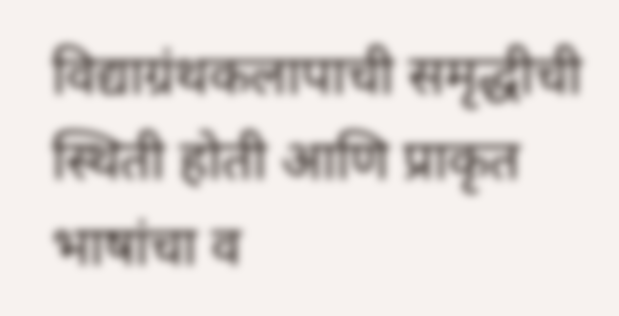विद्याग्रंथकलापाची समृद्धीची स्थिती होती आणि प्राकृत भाषांचा व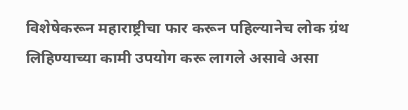विशेषेकरून महाराष्ट्रीचा फार करून पहिल्यानेच लोक ग्रंथ लिहिण्याच्या कामी उपयोग करू लागले असावे असा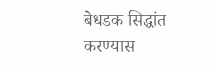बेधडक सिद्धांत करण्यास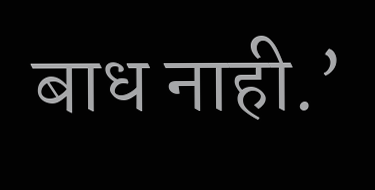बाध नाही.’